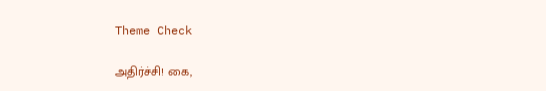Theme Check

அதிர்ச்சி! கை,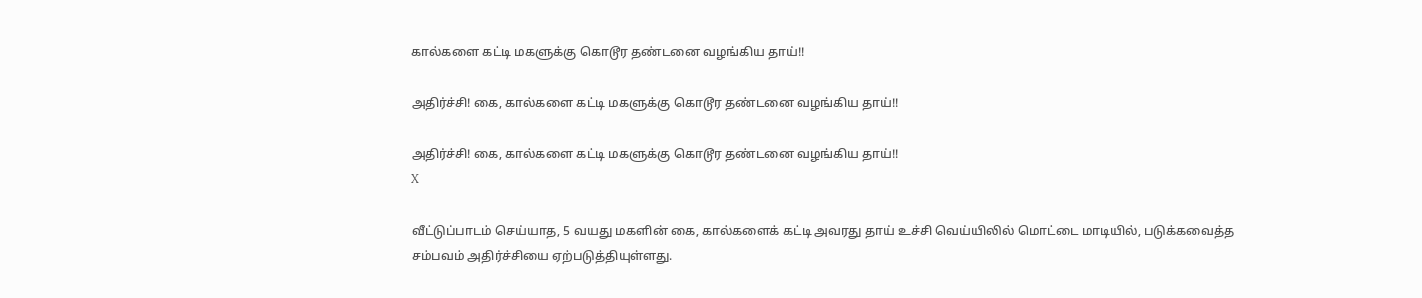கால்களை கட்டி மகளுக்கு கொடூர தண்டனை வழங்கிய தாய்!!

அதிர்ச்சி! கை, கால்களை கட்டி மகளுக்கு கொடூர தண்டனை வழங்கிய தாய்!!

அதிர்ச்சி! கை, கால்களை கட்டி மகளுக்கு கொடூர தண்டனை வழங்கிய தாய்!!
X

வீட்டுப்பாடம் செய்யாத, 5 வயது மகளின் கை, கால்களைக் கட்டி அவரது தாய் உச்சி வெய்யிலில் மொட்டை மாடியில், படுக்கவைத்த சம்பவம் அதிர்ச்சியை ஏற்படுத்தியுள்ளது.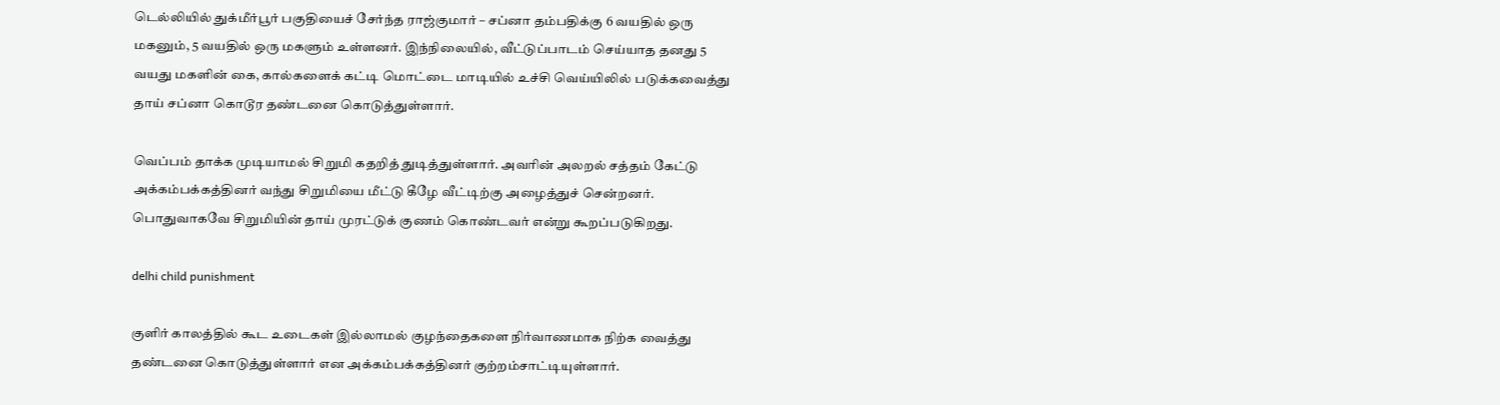டெல்லியில் துக்மீர்பூர் பகுதியைச் சேர்ந்த ராஜ்குமார் – சப்னா தம்பதிக்கு 6 வயதில் ஒரு மகனும், 5 வயதில் ஒரு மகளும் உள்ளனர். இந்நிலையில், வீட்டுப்பாடம் செய்யாத தனது 5 வயது மகளின் கை, கால்களைக் கட்டி மொட்டை மாடியில் உச்சி வெய்யிலில் படுக்கவைத்து தாய் சப்னா கொடூர தண்டனை கொடுத்துள்ளார்.

வெப்பம் தாக்க முடியாமல் சிறுமி கதறித் துடித்துள்ளார். அவரின் அலறல் சத்தம் கேட்டு அக்கம்பக்கத்தினர் வந்து சிறுமியை மீட்டு கீழே வீட்டிற்கு அழைத்துச் சென்றனர். பொதுவாகவே சிறுமியின் தாய் முரட்டுக் குணம் கொண்டவர் என்று கூறப்படுகிறது.

delhi child punishment

குளிர் காலத்தில் கூட உடைகள் இல்லாமல் குழந்தைகளை நிர்வாணமாக நிற்க வைத்து தண்டனை கொடுத்துள்ளார் என அக்கம்பக்கத்தினர் குற்றம்சாட்டியுள்ளார்.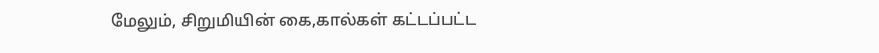மேலும், சிறுமியின் கை,கால்கள் கட்டப்பட்ட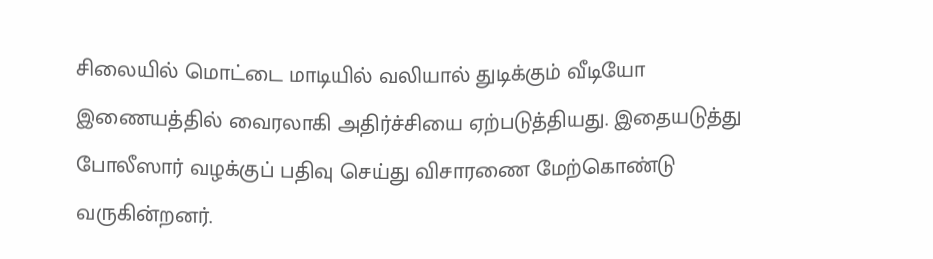சிலையில் மொட்டை மாடியில் வலியால் துடிக்கும் வீடியோ இணையத்தில் வைரலாகி அதிர்ச்சியை ஏற்படுத்தியது. இதையடுத்து போலீஸார் வழக்குப் பதிவு செய்து விசாரணை மேற்கொண்டு வருகின்றனர்.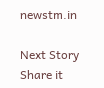newstm.in

Next Story
Share it